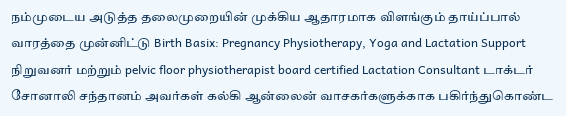நம்முடைய அடுத்த தலைமுறையின் முக்கிய ஆதாரமாக விளங்கும் தாய்ப்பால் வாரத்தை முன்னிட்டு Birth Basix: Pregnancy Physiotherapy, Yoga and Lactation Support நிறுவனர் மற்றும் pelvic floor physiotherapist board certified Lactation Consultant டாக்டர் சோனாலி சந்தானம் அவர்கள் கல்கி ஆன்லைன் வாசகர்களுக்காக பகிர்ந்துகொண்ட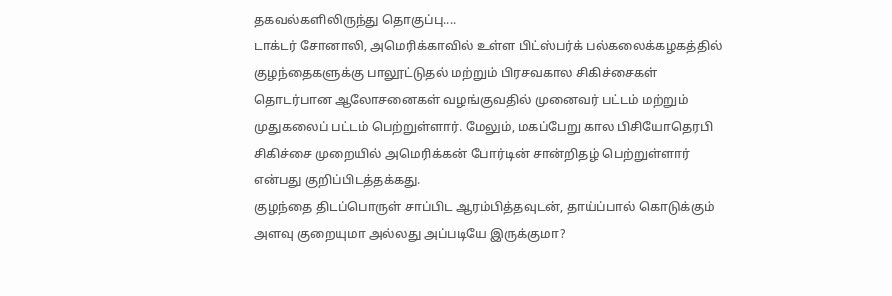தகவல்களிலிருந்து தொகுப்பு....
டாக்டர் சோனாலி, அமெரிக்காவில் உள்ள பிட்ஸ்பர்க் பல்கலைக்கழகத்தில் குழந்தைகளுக்கு பாலூட்டுதல் மற்றும் பிரசவகால சிகிச்சைகள் தொடர்பான ஆலோசனைகள் வழங்குவதில் முனைவர் பட்டம் மற்றும் முதுகலைப் பட்டம் பெற்றுள்ளார். மேலும், மகப்பேறு கால பிசியோதெரபி சிகிச்சை முறையில் அமெரிக்கன் போர்டின் சான்றிதழ் பெற்றுள்ளார் என்பது குறிப்பிடத்தக்கது.
குழந்தை திடப்பொருள் சாப்பிட ஆரம்பித்தவுடன், தாய்ப்பால் கொடுக்கும் அளவு குறையுமா அல்லது அப்படியே இருக்குமா?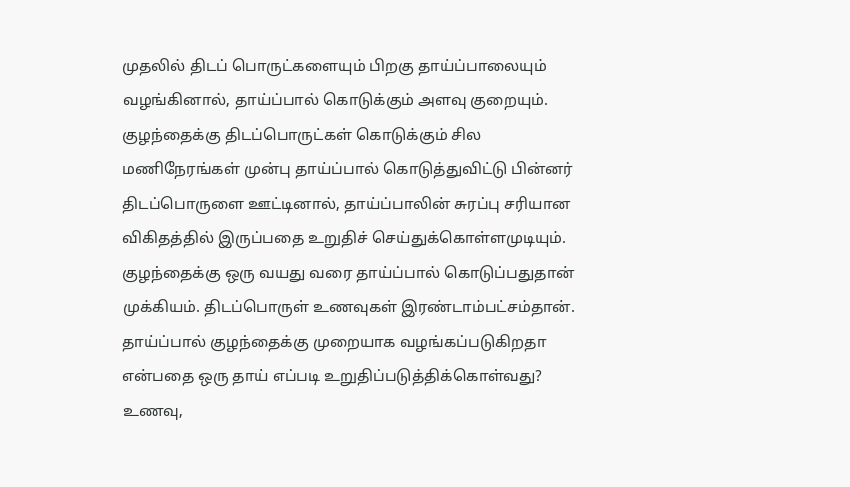முதலில் திடப் பொருட்களையும் பிறகு தாய்ப்பாலையும் வழங்கினால், தாய்ப்பால் கொடுக்கும் அளவு குறையும். குழந்தைக்கு திடப்பொருட்கள் கொடுக்கும் சில மணிநேரங்கள் முன்பு தாய்ப்பால் கொடுத்துவிட்டு பின்னர் திடப்பொருளை ஊட்டினால், தாய்ப்பாலின் சுரப்பு சரியான விகிதத்தில் இருப்பதை உறுதிச் செய்துக்கொள்ளமுடியும். குழந்தைக்கு ஒரு வயது வரை தாய்ப்பால் கொடுப்பதுதான் முக்கியம். திடப்பொருள் உணவுகள் இரண்டாம்பட்சம்தான்.
தாய்ப்பால் குழந்தைக்கு முறையாக வழங்கப்படுகிறதா என்பதை ஒரு தாய் எப்படி உறுதிப்படுத்திக்கொள்வது? உணவு,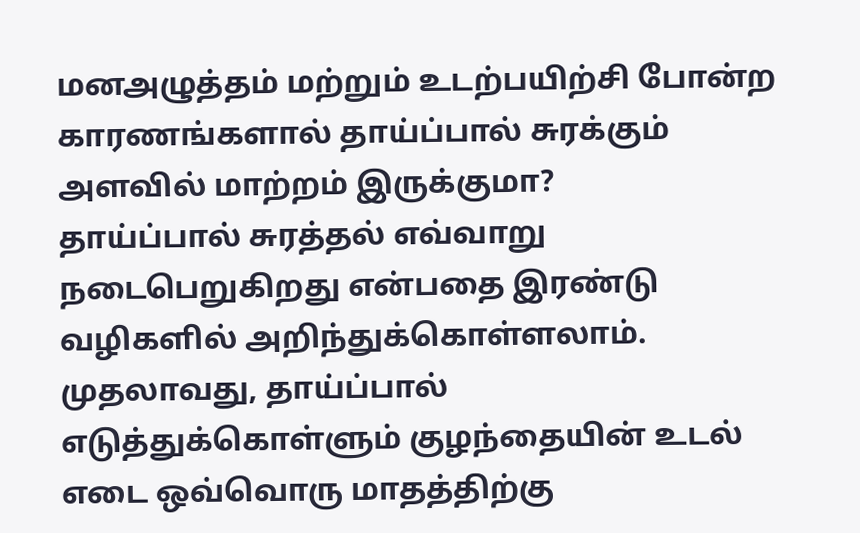மனஅழுத்தம் மற்றும் உடற்பயிற்சி போன்ற காரணங்களால் தாய்ப்பால் சுரக்கும் அளவில் மாற்றம் இருக்குமா?
தாய்ப்பால் சுரத்தல் எவ்வாறு நடைபெறுகிறது என்பதை இரண்டு வழிகளில் அறிந்துக்கொள்ளலாம். முதலாவது, தாய்ப்பால் எடுத்துக்கொள்ளும் குழந்தையின் உடல் எடை ஒவ்வொரு மாதத்திற்கு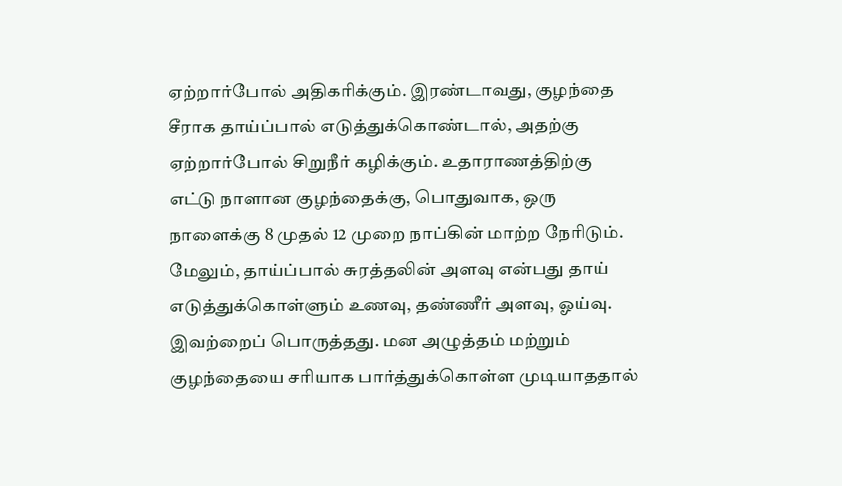ஏற்றார்போல் அதிகரிக்கும். இரண்டாவது, குழந்தை சீராக தாய்ப்பால் எடுத்துக்கொண்டால், அதற்கு ஏற்றார்போல் சிறுநீர் கழிக்கும். உதாராணத்திற்கு எட்டு நாளான குழந்தைக்கு, பொதுவாக, ஒரு நாளைக்கு 8 முதல் 12 முறை நாப்கின் மாற்ற நேரிடும். மேலும், தாய்ப்பால் சுரத்தலின் அளவு என்பது தாய் எடுத்துக்கொள்ளும் உணவு, தண்ணீர் அளவு, ஓய்வு. இவற்றைப் பொருத்தது. மன அழுத்தம் மற்றும் குழந்தையை சரியாக பார்த்துக்கொள்ள முடியாததால்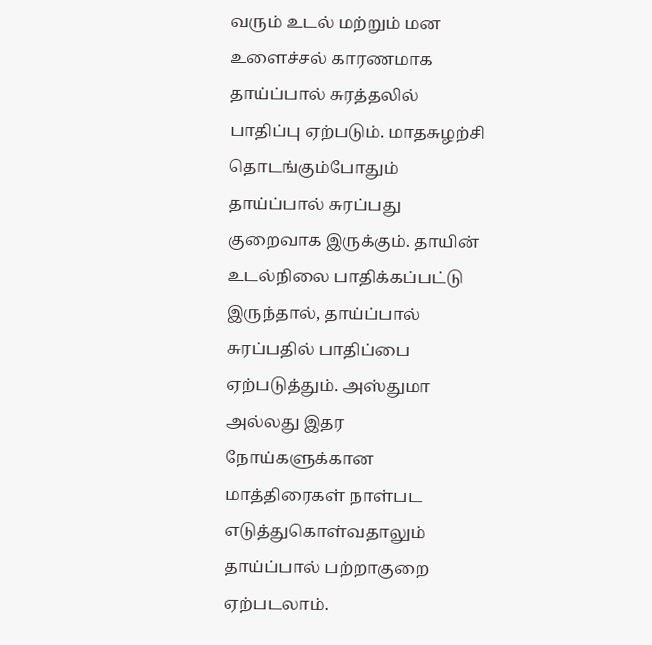வரும் உடல் மற்றும் மன உளைச்சல் காரணமாக தாய்ப்பால் சுரத்தலில் பாதிப்பு ஏற்படும். மாதசுழற்சி தொடங்கும்போதும் தாய்ப்பால் சுரப்பது குறைவாக இருக்கும். தாயின் உடல்நிலை பாதிக்கப்பட்டு இருந்தால், தாய்ப்பால் சுரப்பதில் பாதிப்பை ஏற்படுத்தும். அஸ்துமா அல்லது இதர நோய்களுக்கான மாத்திரைகள் நாள்பட எடுத்துகொள்வதாலும் தாய்ப்பால் பற்றாகுறை ஏற்படலாம்.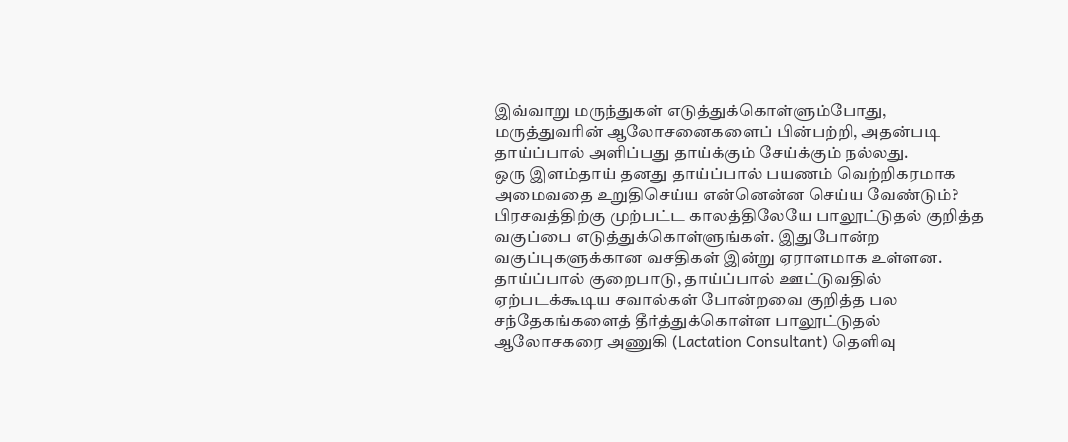இவ்வாறு மருந்துகள் எடுத்துக்கொள்ளும்போது, மருத்துவரின் ஆலோசனைகளைப் பின்பற்றி, அதன்படி தாய்ப்பால் அளிப்பது தாய்க்கும் சேய்க்கும் நல்லது.
ஒரு இளம்தாய் தனது தாய்ப்பால் பயணம் வெற்றிகரமாக அமைவதை உறுதிசெய்ய என்னென்ன செய்ய வேண்டும்?
பிரசவத்திற்கு முற்பட்ட காலத்திலேயே பாலூட்டுதல் குறித்த வகுப்பை எடுத்துக்கொள்ளுங்கள். இதுபோன்ற வகுப்புகளுக்கான வசதிகள் இன்று ஏராளமாக உள்ளன. தாய்ப்பால் குறைபாடு, தாய்ப்பால் ஊட்டுவதில் ஏற்படக்கூடிய சவால்கள் போன்றவை குறித்த பல சந்தேகங்களைத் தீர்த்துக்கொள்ள பாலூட்டுதல் ஆலோசகரை அணுகி (Lactation Consultant) தெளிவு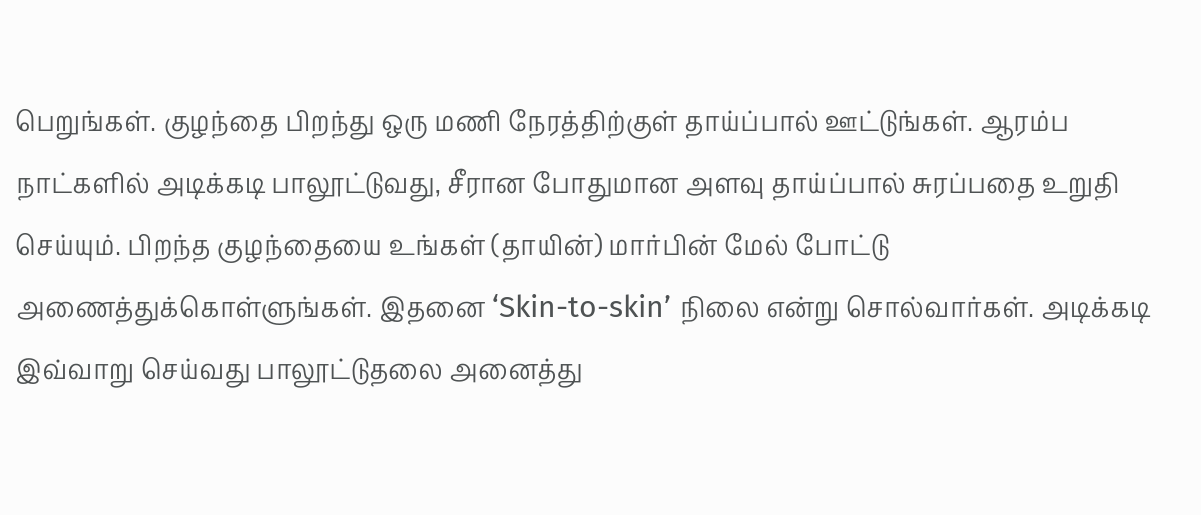பெறுங்கள். குழந்தை பிறந்து ஒரு மணி நேரத்திற்குள் தாய்ப்பால் ஊட்டுங்கள். ஆரம்ப நாட்களில் அடிக்கடி பாலூட்டுவது, சீரான போதுமான அளவு தாய்ப்பால் சுரப்பதை உறுதி செய்யும். பிறந்த குழந்தையை உங்கள் (தாயின்) மார்பின் மேல் போட்டு அணைத்துக்கொள்ளுங்கள். இதனை ‘Skin-to-skin’ நிலை என்று சொல்வார்கள். அடிக்கடி இவ்வாறு செய்வது பாலூட்டுதலை அனைத்து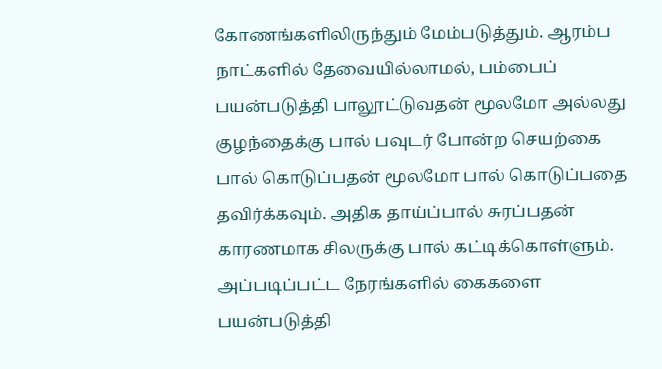கோணங்களிலிருந்தும் மேம்படுத்தும். ஆரம்ப நாட்களில் தேவையில்லாமல், பம்பைப் பயன்படுத்தி பாலூட்டுவதன் மூலமோ அல்லது குழந்தைக்கு பால் பவுடர் போன்ற செயற்கை பால் கொடுப்பதன் மூலமோ பால் கொடுப்பதை தவிர்க்கவும். அதிக தாய்ப்பால் சுரப்பதன் காரணமாக சிலருக்கு பால் கட்டிக்கொள்ளும். அப்படிப்பட்ட நேரங்களில் கைகளை பயன்படுத்தி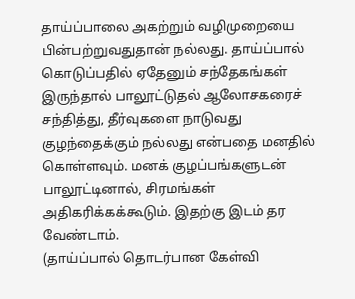தாய்ப்பாலை அகற்றும் வழிமுறையை பின்பற்றுவதுதான் நல்லது. தாய்ப்பால் கொடுப்பதில் ஏதேனும் சந்தேகங்கள் இருந்தால் பாலூட்டுதல் ஆலோசகரைச் சந்தித்து, தீர்வுகளை நாடுவது குழந்தைக்கும் நல்லது என்பதை மனதில் கொள்ளவும். மனக் குழப்பங்களுடன் பாலூட்டினால், சிரமங்கள் அதிகரிக்கக்கூடும். இதற்கு இடம் தர வேண்டாம்.
(தாய்ப்பால் தொடர்பான கேள்வி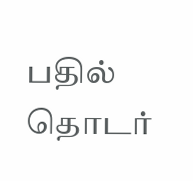பதில் தொடர்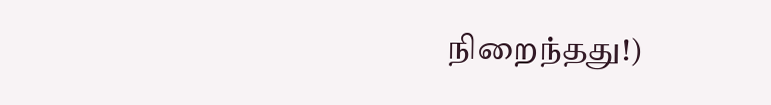நிறைந்தது!)